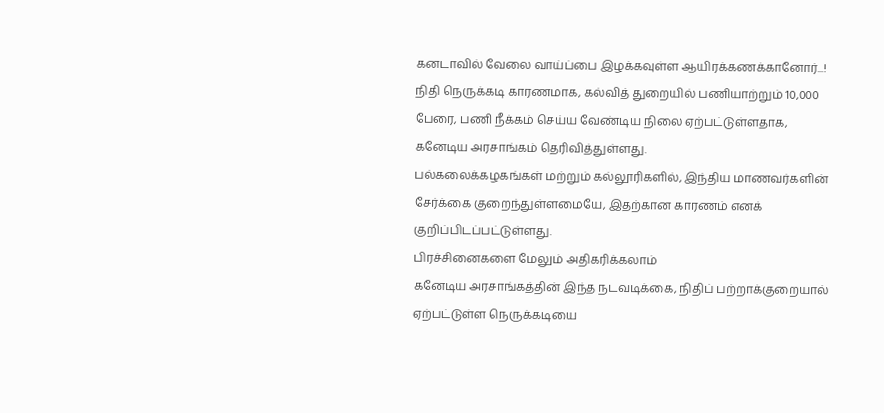கனடாவில் வேலை வாய்ப்பை இழக்கவுள்ள ஆயிரக்கணக்கானோர்...!
நிதி நெருக்கடி காரணமாக, கல்வித் துறையில் பணியாற்றும் 10,000 பேரை, பணி நீக்கம் செய்ய வேண்டிய நிலை ஏற்பட்டுள்ளதாக, கனேடிய அரசாங்கம் தெரிவித்துள்ளது.
பல்கலைக்கழகங்கள் மற்றும் கல்லூரிகளில், இந்திய மாணவர்களின் சேர்க்கை குறைந்துள்ளமையே, இதற்கான காரணம் எனக் குறிப்பிடப்பட்டுள்ளது.
பிரச்சினைகளை மேலும் அதிகரிக்கலாம்
கனேடிய அரசாங்கத்தின் இந்த நடவடிக்கை, நிதிப் பற்றாக்குறையால் ஏற்பட்டுள்ள நெருக்கடியை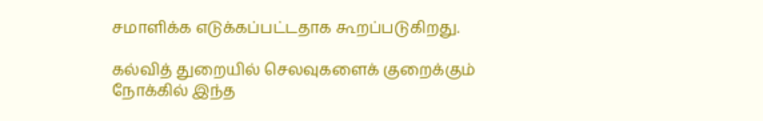சமாளிக்க எடுக்கப்பட்டதாக கூறப்படுகிறது.

கல்வித் துறையில் செலவுகளைக் குறைக்கும் நோக்கில் இந்த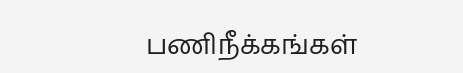பணிநீக்கங்கள்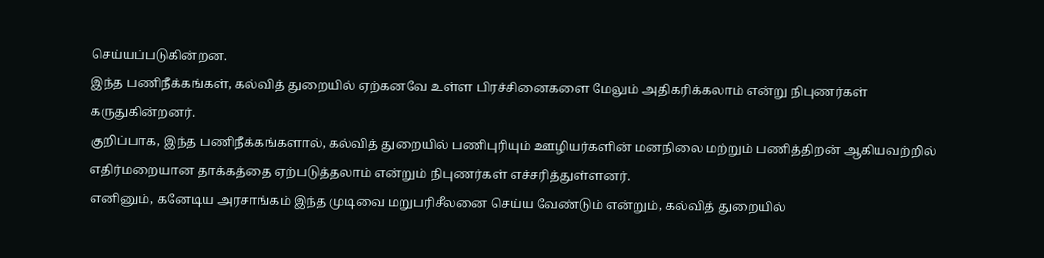செய்யப்படுகின்றன.
இந்த பணிநீக்கங்கள், கல்வித் துறையில் ஏற்கனவே உள்ள பிரச்சினைகளை மேலும் அதிகரிக்கலாம் என்று நிபுணர்கள் கருதுகின்றனர்.
குறிப்பாக, இந்த பணிநீக்கங்களால், கல்வித் துறையில் பணிபுரியும் ஊழியர்களின் மனநிலை மற்றும் பணித்திறன் ஆகியவற்றில் எதிர்மறையான தாக்கத்தை ஏற்படுத்தலாம் என்றும் நிபுணர்கள் எச்சரித்துள்ளனர்.
எனினும், கனேடிய அரசாங்கம் இந்த முடிவை மறுபரிசீலனை செய்ய வேண்டும் என்றும், கல்வித் துறையில்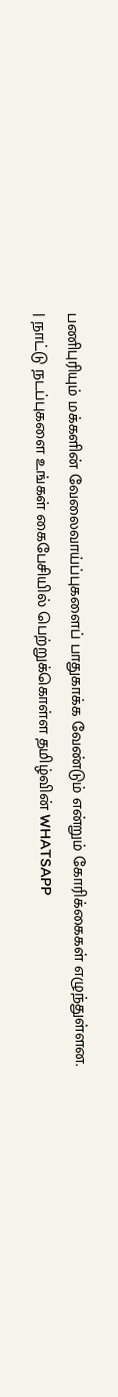பணிபுரியும் மக்களின் வேலைவாய்ப்புகளைப் பாதுகாக்க வேண்டும் என்றும் கோரிக்கைகள் எழுந்துள்ளன.
| நாட்டு நடப்புகளை உங்கள் கைபேசியில் பெற்றுக்கொள்ள தமிழ்வின் WHATSAPP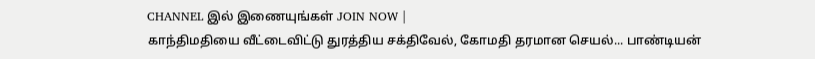CHANNEL இல் இணையுங்கள் JOIN NOW |
காந்திமதியை வீட்டைவிட்டு துரத்திய சக்திவேல், கோமதி தரமான செயல்... பாண்டியன்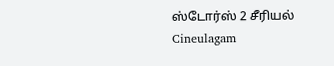ஸ்டோர்ஸ் 2 சீரியல் Cineulagam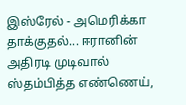இஸ்ரேல் - அமெரிக்கா தாக்குதல்... ஈரானின் அதிரடி முடிவால் ஸ்தம்பித்த எண்ணெய்,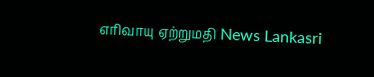எரிவாயு ஏற்றுமதி News Lankasri